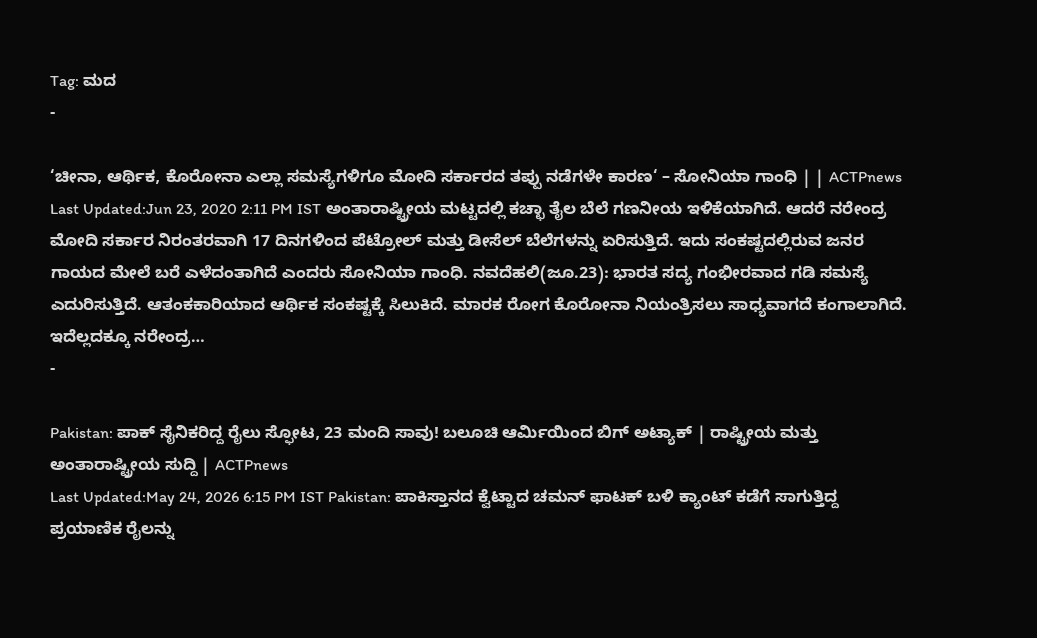Tag: ಮದ
-

‘ಚೀನಾ, ಆರ್ಥಿಕ, ಕೊರೋನಾ ಎಲ್ಲಾ ಸಮಸ್ಯೆಗಳಿಗೂ ಮೋದಿ ಸರ್ಕಾರದ ತಪ್ಪು ನಡೆಗಳೇ ಕಾರಣ‘ – ಸೋನಿಯಾ ಗಾಂಧಿ | | ACTPnews
Last Updated:Jun 23, 2020 2:11 PM IST ಅಂತಾರಾಷ್ಟ್ರೀಯ ಮಟ್ಟದಲ್ಲಿ ಕಚ್ಛಾ ತೈಲ ಬೆಲೆ ಗಣನೀಯ ಇಳಿಕೆಯಾಗಿದೆ. ಆದರೆ ನರೇಂದ್ರ ಮೋದಿ ಸರ್ಕಾರ ನಿರಂತರವಾಗಿ 17 ದಿನಗಳಿಂದ ಪೆಟ್ರೋಲ್ ಮತ್ತು ಡೀಸೆಲ್ ಬೆಲೆಗಳನ್ನು ಏರಿಸುತ್ತಿದೆ. ಇದು ಸಂಕಷ್ಟದಲ್ಲಿರುವ ಜನರ ಗಾಯದ ಮೇಲೆ ಬರೆ ಎಳೆದಂತಾಗಿದೆ ಎಂದರು ಸೋನಿಯಾ ಗಾಂಧಿ. ನವದೆಹಲಿ(ಜೂ.23): ಭಾರತ ಸದ್ಯ ಗಂಭೀರವಾದ ಗಡಿ ಸಮಸ್ಯೆ ಎದುರಿಸುತ್ತಿದೆ. ಆತಂಕಕಾರಿಯಾದ ಆರ್ಥಿಕ ಸಂಕಷ್ಟಕ್ಕೆ ಸಿಲುಕಿದೆ. ಮಾರಕ ರೋಗ ಕೊರೋನಾ ನಿಯಂತ್ರಿಸಲು ಸಾಧ್ಯವಾಗದೆ ಕಂಗಾಲಾಗಿದೆ. ಇದೆಲ್ಲದಕ್ಕೂ ನರೇಂದ್ರ…
-

Pakistan: ಪಾಕ್ ಸೈನಿಕರಿದ್ದ ರೈಲು ಸ್ಫೋಟ, 23 ಮಂದಿ ಸಾವು! ಬಲೂಚಿ ಆರ್ಮಿಯಿಂದ ಬಿಗ್ ಅಟ್ಯಾಕ್ | ರಾಷ್ಟ್ರೀಯ ಮತ್ತು ಅಂತಾರಾಷ್ಟ್ರೀಯ ಸುದ್ದಿ | ACTPnews
Last Updated:May 24, 2026 6:15 PM IST Pakistan: ಪಾಕಿಸ್ತಾನದ ಕ್ವೆಟ್ಟಾದ ಚಮನ್ ಫಾಟಕ್ ಬಳಿ ಕ್ಯಾಂಟ್ ಕಡೆಗೆ ಸಾಗುತ್ತಿದ್ದ ಪ್ರಯಾಣಿಕ ರೈಲನ್ನು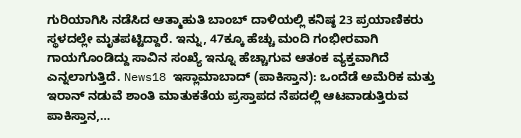ಗುರಿಯಾಗಿಸಿ ನಡೆಸಿದ ಆತ್ಮಾಹುತಿ ಬಾಂಬ್ ದಾಳಿಯಲ್ಲಿ ಕನಿಷ್ಠ 23 ಪ್ರಯಾಣಿಕರು ಸ್ಥಳದಲ್ಲೇ ಮೃತಪಟ್ಟಿದ್ದಾರೆ. ಇನ್ನು, 47ಕ್ಕೂ ಹೆಚ್ಚು ಮಂದಿ ಗಂಭೀರವಾಗಿ ಗಾಯಗೊಂಡಿದ್ದು ಸಾವಿನ ಸಂಖ್ಯೆ ಇನ್ನೂ ಹೆಚ್ಚಾಗುವ ಆತಂಕ ವ್ಯಕ್ತವಾಗಿದೆ ಎನ್ನಲಾಗುತ್ತಿದೆ. News18 ಇಸ್ಲಾಮಾಬಾದ್ (ಪಾಕಿಸ್ತಾನ): ಒಂದೆಡೆ ಅಮೆರಿಕ ಮತ್ತು ಇರಾನ್ ನಡುವೆ ಶಾಂತಿ ಮಾತುಕತೆಯ ಪ್ರಸ್ತಾಪದ ನೆಪದಲ್ಲಿ ಆಟವಾಡುತ್ತಿರುವ ಪಾಕಿಸ್ತಾನ,…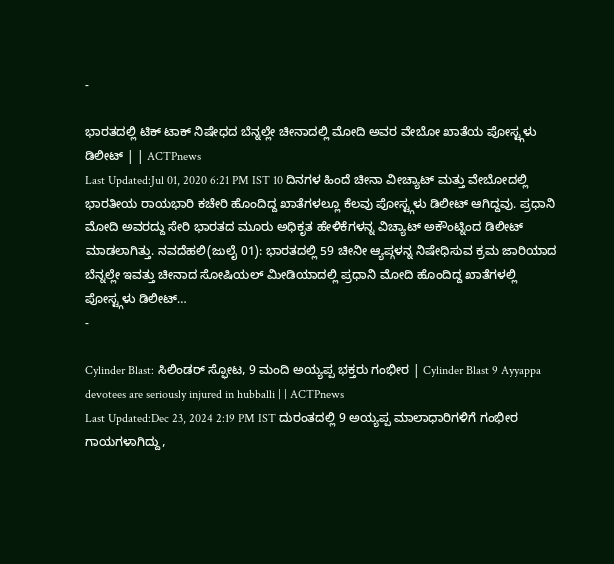-

ಭಾರತದಲ್ಲಿ ಟಿಕ್ ಟಾಕ್ ನಿಷೇಧದ ಬೆನ್ನಲ್ಲೇ ಚೀನಾದಲ್ಲಿ ಮೋದಿ ಅವರ ವೇಬೋ ಖಾತೆಯ ಪೋಸ್ಟ್ಗಳು ಡಿಲೀಟ್ | | ACTPnews
Last Updated:Jul 01, 2020 6:21 PM IST 10 ದಿನಗಳ ಹಿಂದೆ ಚೀನಾ ವೀಚ್ಯಾಟ್ ಮತ್ತು ವೇಬೋದಲ್ಲಿ ಭಾರತೀಯ ರಾಯಭಾರಿ ಕಚೇರಿ ಹೊಂದಿದ್ದ ಖಾತೆಗಳಲ್ಲೂ ಕೆಲವು ಪೋಸ್ಟ್ಗಳು ಡಿಲೀಟ್ ಆಗಿದ್ದವು. ಪ್ರಧಾನಿ ಮೋದಿ ಅವರದ್ದು ಸೇರಿ ಭಾರತದ ಮೂರು ಅಧಿಕೃತ ಹೇಳಿಕೆಗಳನ್ನ ವಿಚ್ಯಾಟ್ ಅಕೌಂಟ್ನಿಂದ ಡಿಲೀಟ್ ಮಾಡಲಾಗಿತ್ತು. ನವದೆಹಲಿ(ಜುಲೈ 01): ಭಾರತದಲ್ಲಿ 59 ಚೀನೀ ಆ್ಯಪ್ಗಳನ್ನ ನಿಷೇಧಿಸುವ ಕ್ರಮ ಜಾರಿಯಾದ ಬೆನ್ನಲ್ಲೇ ಇವತ್ತು ಚೀನಾದ ಸೋಷಿಯಲ್ ಮೀಡಿಯಾದಲ್ಲಿ ಪ್ರಧಾನಿ ಮೋದಿ ಹೊಂದಿದ್ದ ಖಾತೆಗಳಲ್ಲಿ ಪೋಸ್ಟ್ಗಳು ಡಿಲೀಟ್…
-

Cylinder Blast: ಸಿಲಿಂಡರ್ ಸ್ಫೋಟ, 9 ಮಂದಿ ಅಯ್ಯಪ್ಪ ಭಕ್ತರು ಗಂಭೀರ | Cylinder Blast 9 Ayyappa devotees are seriously injured in hubballi | | ACTPnews
Last Updated:Dec 23, 2024 2:19 PM IST ದುರಂತದಲ್ಲಿ 9 ಅಯ್ಯಪ್ಪ ಮಾಲಾಧಾರಿಗಳಿಗೆ ಗಂಭೀರ ಗಾಯಗಳಾಗಿದ್ದು,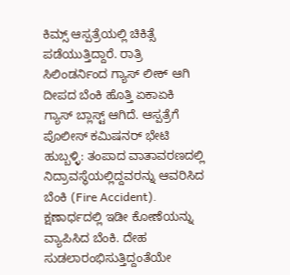ಕಿಮ್ಸ್ ಆಸ್ಪತ್ರೆಯಲ್ಲಿ ಚಿಕಿತ್ಸೆ ಪಡೆಯುತ್ತಿದ್ದಾರೆ. ರಾತ್ರಿ ಸಿಲಿಂಡರ್ನಿಂದ ಗ್ಯಾಸ್ ಲೀಕ್ ಆಗಿ ದೀಪದ ಬೆಂಕಿ ಹೊತ್ತಿ ಏಕಾಏಕಿ ಗ್ಯಾಸ್ ಬ್ಲಾಸ್ಟ್ ಆಗಿದೆ. ಆಸ್ಪತ್ರೆಗೆ ಪೊಲೀಸ್ ಕಮಿಷನರ್ ಭೇಟಿ ಹುಬ್ಬಳ್ಳಿ: ತಂಪಾದ ವಾತಾವರಣದಲ್ಲಿ ನಿದ್ರಾವಸ್ಥೆಯಲ್ಲಿದ್ದವರನ್ನು ಆವರಿಸಿದ ಬೆಂಕಿ (Fire Accident). ಕ್ಷಣಾರ್ಧದಲ್ಲಿ ಇಡೀ ಕೋಣೆಯನ್ನು ವ್ಯಾಪಿಸಿದ ಬೆಂಕಿ. ದೇಹ ಸುಡಲಾರಂಭಿಸುತ್ತಿದ್ದಂತೆಯೇ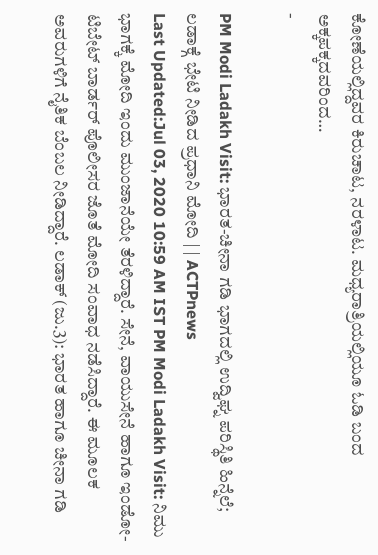ಕೋಣೆಯಲ್ಲಿದ್ದವರ ಕಿರುಚಾಟ, ನರಳಾಟ. ಮಧ್ಯರಾತ್ರಿಯಲ್ಲಿಯೂ ಓಡಿ ಬಂದ ಅಕ್ಕಪಕ್ಕದವರಿಂದ…
-

PM Modi Ladakh Visit: ಭಾರತ-ಚೀನಾ ಗಡಿ ಭಾಗದಲ್ಲಿ ಉದ್ವಿಘ್ನ ಪರಿಸ್ಥಿತಿ ಹಿನ್ನೆಲೆ; ಲಡಾಕ್ಗೆ ಭೇಟಿ ನೀಡಿದ ಪ್ರಧಾನಿ ಮೋದಿ | | ACTPnews
Last Updated:Jul 03, 2020 10:59 AM IST PM Modi Ladakh Visit: ನಿಮು ಭಾಗಕ್ಕೆ ಮೋದಿ ಇಂದು ಮುಂಜಾನೆಯೇ ತೆರಳಿದ್ದಾರೆ. ಸೇನೆ, ವಾಯುಸೇನೆ ಹಾಗೂ ಇಂಡೋ-ಟಿಬೇಟ್ ಬಾರ್ಡರ್ ಪೊಲೀಸರ ಜೊತೆ ಮೋದಿ ಸಂವಾಧ ನಡೆಸಿದ್ದಾರೆ. ಈ ಮೂಲಕ ಅವರುಗಳಿಗೆ ನೈತಿಕ ಬೆಂಬಲ ನೀಡಿದ್ದಾರೆ. ಲಡಾಕ್ (ಜು.3): ಭಾರತ ಹಾಗೂ ಚೀನಾ ಗಡಿ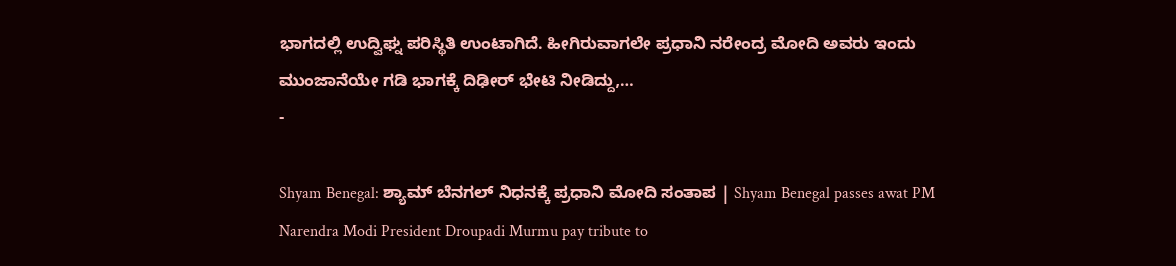ಭಾಗದಲ್ಲಿ ಉದ್ವಿಘ್ನ ಪರಿಸ್ಥಿತಿ ಉಂಟಾಗಿದೆ. ಹೀಗಿರುವಾಗಲೇ ಪ್ರಧಾನಿ ನರೇಂದ್ರ ಮೋದಿ ಅವರು ಇಂದು ಮುಂಜಾನೆಯೇ ಗಡಿ ಭಾಗಕ್ಕೆ ದಿಢೀರ್ ಭೇಟಿ ನೀಡಿದ್ದು,…
-

Shyam Benegal: ಶ್ಯಾಮ್ ಬೆನಗಲ್ ನಿಧನಕ್ಕೆ ಪ್ರಧಾನಿ ಮೋದಿ ಸಂತಾಪ | Shyam Benegal passes awat PM Narendra Modi President Droupadi Murmu pay tribute to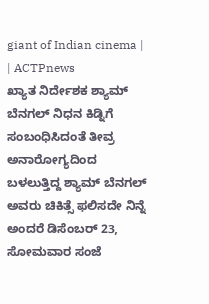giant of Indian cinema | | ACTPnews
ಖ್ಯಾತ ನಿರ್ದೇಶಕ ಶ್ಯಾಮ್ ಬೆನಗಲ್ ನಿಧನ ಕಿಡ್ನಿಗೆ ಸಂಬಂಧಿಸಿದಂತೆ ತೀವ್ರ ಅನಾರೋಗ್ಯದಿಂದ ಬಳಲುತ್ತಿದ್ದ ಶ್ಯಾಮ್ ಬೆನಗಲ್ ಅವರು ಚಿಕಿತ್ಸೆ ಫಲಿಸದೇ ನಿನ್ನೆ ಅಂದರೆ ಡಿಸೆಂಬರ್ 23, ಸೋಮವಾರ ಸಂಜೆ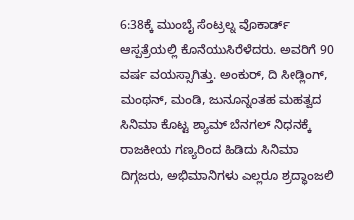6:38ಕ್ಕೆ ಮುಂಬೈ ಸೆಂಟ್ರಲ್ನ ವೊಕಾರ್ಡ್ ಆಸ್ಪತ್ರೆಯಲ್ಲಿ ಕೊನೆಯುಸಿರೆಳೆದರು. ಅವರಿಗೆ 90 ವರ್ಷ ವಯಸ್ಸಾಗಿತ್ತು. ಅಂಕುರ್, ದಿ ಸೀಡ್ಲಿಂಗ್, ಮಂಥನ್, ಮಂಡಿ, ಜುನೂನ್ನಂತಹ ಮಹತ್ವದ ಸಿನಿಮಾ ಕೊಟ್ಟ ಶ್ಯಾಮ್ ಬೆನಗಲ್ ನಿಧನಕ್ಕೆ ರಾಜಕೀಯ ಗಣ್ಯರಿಂದ ಹಿಡಿದು ಸಿನಿಮಾ ದಿಗ್ಗಜರು, ಅಭಿಮಾನಿಗಳು ಎಲ್ಲರೂ ಶ್ರದ್ಧಾಂಜಲಿ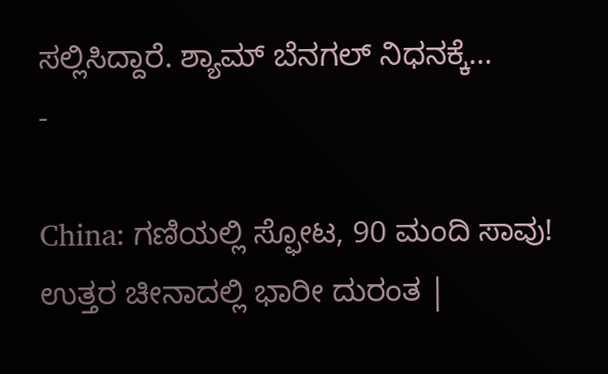ಸಲ್ಲಿಸಿದ್ದಾರೆ. ಶ್ಯಾಮ್ ಬೆನಗಲ್ ನಿಧನಕ್ಕೆ…
-

China: ಗಣಿಯಲ್ಲಿ ಸ್ಫೋಟ, 90 ಮಂದಿ ಸಾವು! ಉತ್ತರ ಚೀನಾದಲ್ಲಿ ಭಾರೀ ದುರಂತ |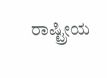ರಾಷ್ಟ್ರೀಯ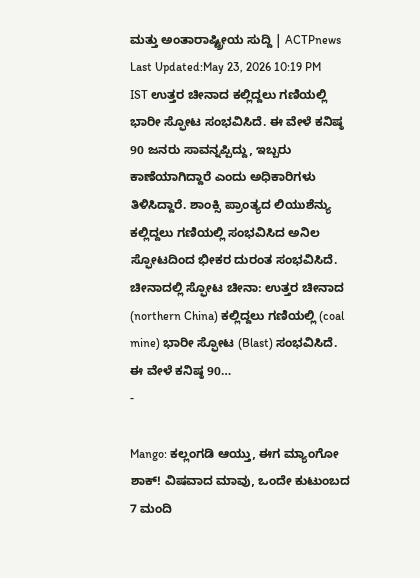ಮತ್ತು ಅಂತಾರಾಷ್ಟ್ರೀಯ ಸುದ್ದಿ | ACTPnews
Last Updated:May 23, 2026 10:19 PM IST ಉತ್ತರ ಚೀನಾದ ಕಲ್ಲಿದ್ದಲು ಗಣಿಯಲ್ಲಿ ಭಾರೀ ಸ್ಫೋಟ ಸಂಭವಿಸಿದೆ. ಈ ವೇಳೆ ಕನಿಷ್ಠ 90 ಜನರು ಸಾವನ್ನಪ್ಪಿದ್ದು, ಇಬ್ಬರು ಕಾಣೆಯಾಗಿದ್ದಾರೆ ಎಂದು ಅಧಿಕಾರಿಗಳು ತಿಳಿಸಿದ್ದಾರೆ. ಶಾಂಕ್ಸಿ ಪ್ರಾಂತ್ಯದ ಲಿಯುಶೆನ್ಯು ಕಲ್ಲಿದ್ದಲು ಗಣಿಯಲ್ಲಿ ಸಂಭವಿಸಿದ ಅನಿಲ ಸ್ಫೋಟದಿಂದ ಭೀಕರ ದುರಂತ ಸಂಭವಿಸಿದೆ. ಚೀನಾದಲ್ಲಿ ಸ್ಫೋಟ ಚೀನಾ: ಉತ್ತರ ಚೀನಾದ (northern China) ಕಲ್ಲಿದ್ದಲು ಗಣಿಯಲ್ಲಿ (coal mine) ಭಾರೀ ಸ್ಫೋಟ (Blast) ಸಂಭವಿಸಿದೆ. ಈ ವೇಳೆ ಕನಿಷ್ಠ 90…
-

Mango: ಕಲ್ಲಂಗಡಿ ಆಯ್ತು, ಈಗ ಮ್ಯಾಂಗೋ ಶಾಕ್! ವಿಷವಾದ ಮಾವು, ಒಂದೇ ಕುಟುಂಬದ 7 ಮಂದಿ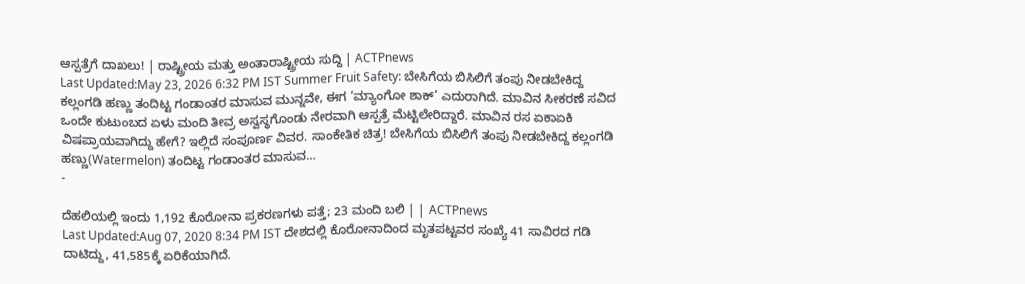ಆಸ್ಪತ್ರೆಗೆ ದಾಖಲು! | ರಾಷ್ಟ್ರೀಯ ಮತ್ತು ಅಂತಾರಾಷ್ಟ್ರೀಯ ಸುದ್ದಿ | ACTPnews
Last Updated:May 23, 2026 6:32 PM IST Summer Fruit Safety: ಬೇಸಿಗೆಯ ಬಿಸಿಲಿಗೆ ತಂಪು ನೀಡಬೇಕಿದ್ದ ಕಲ್ಲಂಗಡಿ ಹಣ್ಣು ತಂದಿಟ್ಟ ಗಂಡಾಂತರ ಮಾಸುವ ಮುನ್ನವೇ, ಈಗ ‘ಮ್ಯಾಂಗೋ ಶಾಕ್’ ಎದುರಾಗಿದೆ. ಮಾವಿನ ಸೀಕರಣೆ ಸವಿದ ಒಂದೇ ಕುಟುಂಬದ ಏಳು ಮಂದಿ ತೀವ್ರ ಅಸ್ವಸ್ಥಗೊಂಡು ನೇರವಾಗಿ ಆಸ್ಪತ್ರೆ ಮೆಟ್ಟಿಲೇರಿದ್ದಾರೆ. ಮಾವಿನ ರಸ ಏಕಾಏಕಿ ವಿಷಪ್ರಾಯವಾಗಿದ್ದು ಹೇಗೆ? ಇಲ್ಲಿದೆ ಸಂಪೂರ್ಣ ವಿವರ. ಸಾಂಕೇತಿಕ ಚಿತ್ರ! ಬೇಸಿಗೆಯ ಬಿಸಿಲಿಗೆ ತಂಪು ನೀಡಬೇಕಿದ್ದ ಕಲ್ಲಂಗಡಿ ಹಣ್ಣು(Watermelon) ತಂದಿಟ್ಟ ಗಂಡಾಂತರ ಮಾಸುವ…
-

ದೆಹಲಿಯಲ್ಲಿ ಇಂದು 1,192 ಕೊರೋನಾ ಪ್ರಕರಣಗಳು ಪತ್ತೆ; 23 ಮಂದಿ ಬಲಿ | | ACTPnews
Last Updated:Aug 07, 2020 8:34 PM IST ದೇಶದಲ್ಲಿ ಕೊರೋನಾದಿಂದ ಮೃತಪಟ್ಟವರ ಸಂಖ್ಯೆ 41 ಸಾವಿರದ ಗಡಿ ದಾಟಿದ್ದು, 41,585ಕ್ಕೆ ಏರಿಕೆಯಾಗಿದೆ.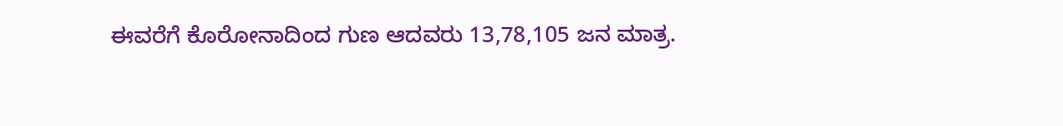ಈವರೆಗೆ ಕೊರೋನಾದಿಂದ ಗುಣ ಆದವರು 13,78,105 ಜನ ಮಾತ್ರ.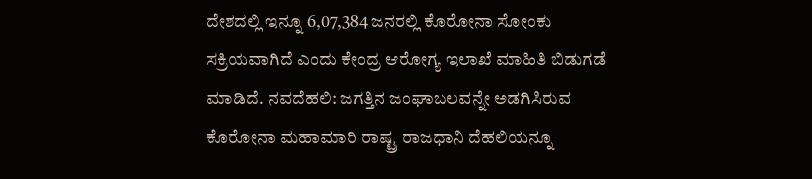ದೇಶದಲ್ಲಿ ಇನ್ನೂ 6,07,384 ಜನರಲ್ಲಿ ಕೊರೋನಾ ಸೋಂಕು ಸಕ್ರಿಯವಾಗಿದೆ ಎಂದು ಕೇಂದ್ರ ಆರೋಗ್ಯ ಇಲಾಖೆ ಮಾಹಿತಿ ಬಿಡುಗಡೆ ಮಾಡಿದೆ. ನವದೆಹಲಿ: ಜಗತ್ತಿನ ಜಂಘಾಬಲವನ್ನೇ ಅಡಗಿಸಿರುವ ಕೊರೋನಾ ಮಹಾಮಾರಿ ರಾಷ್ಟ್ರ ರಾಜಧಾನಿ ದೆಹಲಿಯನ್ನೂ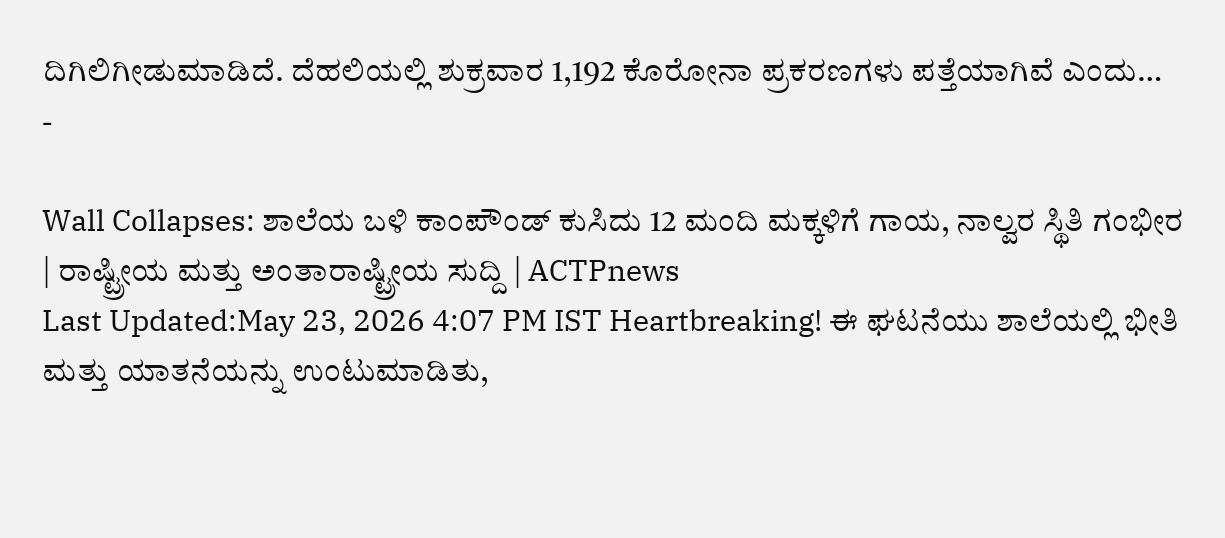ದಿಗಿಲಿಗೀಡುಮಾಡಿದೆ. ದೆಹಲಿಯಲ್ಲಿ ಶುಕ್ರವಾರ 1,192 ಕೊರೋನಾ ಪ್ರಕರಣಗಳು ಪತ್ತೆಯಾಗಿವೆ ಎಂದು…
-

Wall Collapses: ಶಾಲೆಯ ಬಳಿ ಕಾಂಪೌಂಡ್ ಕುಸಿದು 12 ಮಂದಿ ಮಕ್ಕಳಿಗೆ ಗಾಯ, ನಾಲ್ವರ ಸ್ಥಿತಿ ಗಂಭೀರ | ರಾಷ್ಟ್ರೀಯ ಮತ್ತು ಅಂತಾರಾಷ್ಟ್ರೀಯ ಸುದ್ದಿ | ACTPnews
Last Updated:May 23, 2026 4:07 PM IST Heartbreaking! ಈ ಘಟನೆಯು ಶಾಲೆಯಲ್ಲಿ ಭೀತಿ ಮತ್ತು ಯಾತನೆಯನ್ನು ಉಂಟುಮಾಡಿತು,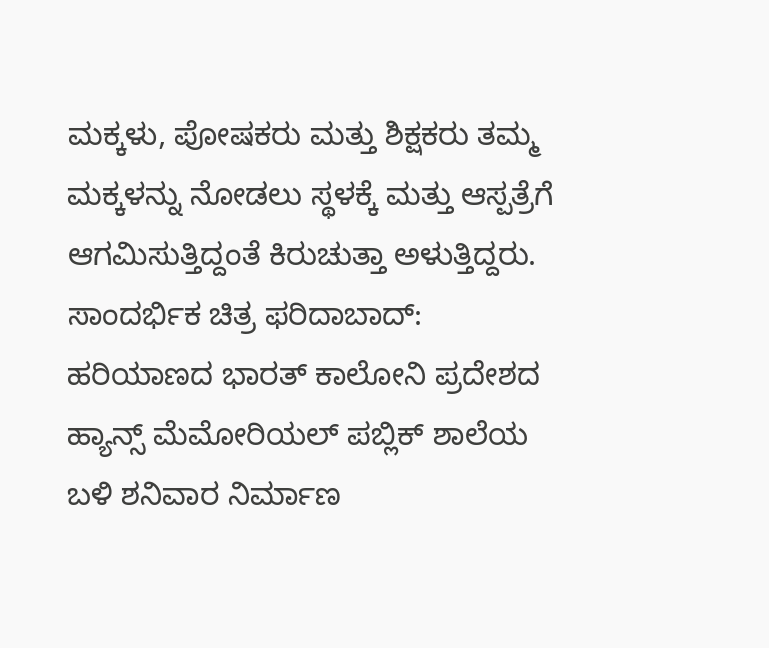ಮಕ್ಕಳು, ಪೋಷಕರು ಮತ್ತು ಶಿಕ್ಷಕರು ತಮ್ಮ ಮಕ್ಕಳನ್ನು ನೋಡಲು ಸ್ಥಳಕ್ಕೆ ಮತ್ತು ಆಸ್ಪತ್ರೆಗೆ ಆಗಮಿಸುತ್ತಿದ್ದಂತೆ ಕಿರುಚುತ್ತಾ ಅಳುತ್ತಿದ್ದರು. ಸಾಂದರ್ಭಿಕ ಚಿತ್ರ ಫರಿದಾಬಾದ್: ಹರಿಯಾಣದ ಭಾರತ್ ಕಾಲೋನಿ ಪ್ರದೇಶದ ಹ್ಯಾನ್ಸ್ ಮೆಮೋರಿಯಲ್ ಪಬ್ಲಿಕ್ ಶಾಲೆಯ ಬಳಿ ಶನಿವಾರ ನಿರ್ಮಾಣ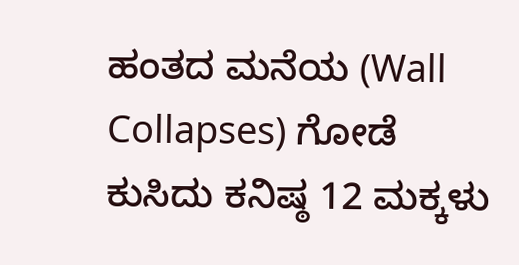ಹಂತದ ಮನೆಯ (Wall Collapses) ಗೋಡೆ ಕುಸಿದು ಕನಿಷ್ಠ 12 ಮಕ್ಕಳು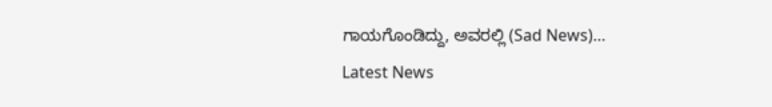ಗಾಯಗೊಂಡಿದ್ದು, ಅವರಲ್ಲಿ (Sad News)…
Latest News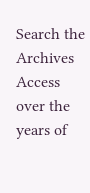Search the Archives
Access over the years of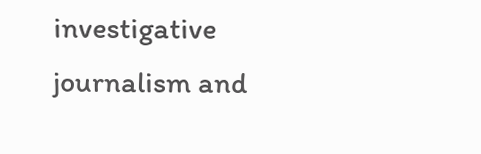investigative journalism and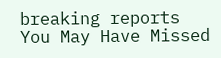breaking reports
You May Have Missed